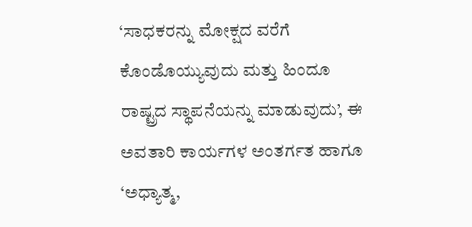‘ಸಾಧಕರನ್ನು ಮೋಕ್ಷದ ವರೆಗೆ ಕೊಂಡೊಯ್ಯುವುದು ಮತ್ತು ಹಿಂದೂ ರಾಷ್ಟ್ರದ ಸ್ಥಾಪನೆಯನ್ನು ಮಾಡುವುದು’, ಈ ಅವತಾರಿ ಕಾರ್ಯಗಳ ಅಂತರ್ಗತ ಹಾಗೂ ‘ಅಧ್ಯಾತ್ಮ,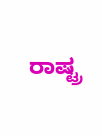ರಾಷ್ಟ್ರ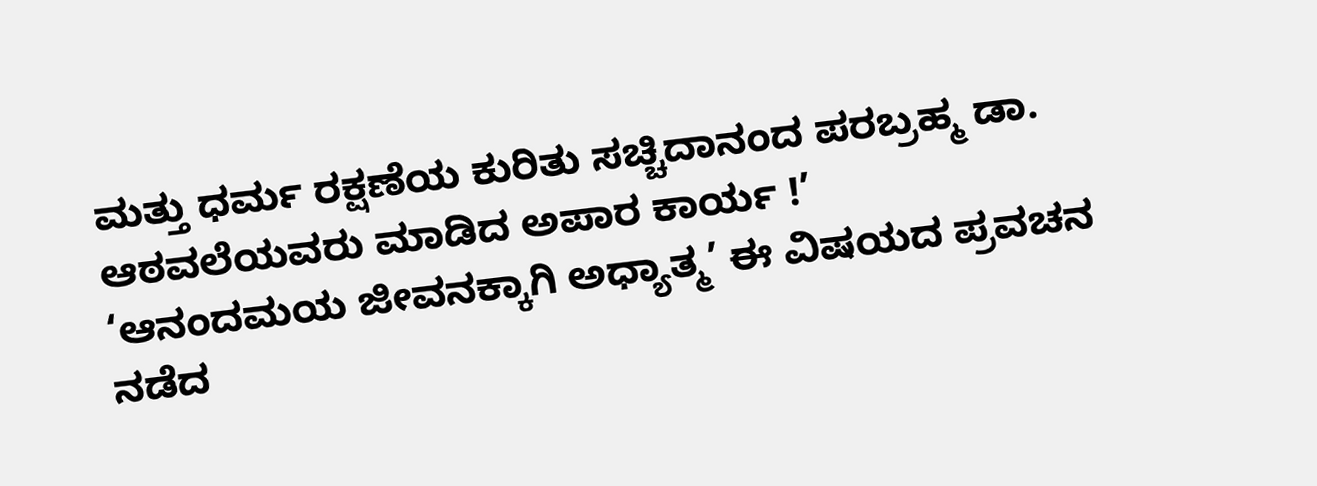ಮತ್ತು ಧರ್ಮ ರಕ್ಷಣೆಯ ಕುರಿತು ಸಚ್ಚಿದಾನಂದ ಪರಬ್ರಹ್ಮ ಡಾ. ಆಠವಲೆಯವರು ಮಾಡಿದ ಅಪಾರ ಕಾರ್ಯ !’
‘ಆನಂದಮಯ ಜೀವನಕ್ಕಾಗಿ ಅಧ್ಯಾತ್ಮ’ ಈ ವಿಷಯದ ಪ್ರವಚನ ನಡೆದ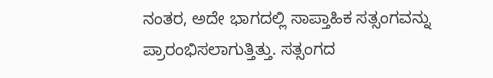ನಂತರ, ಅದೇ ಭಾಗದಲ್ಲಿ ಸಾಪ್ತಾಹಿಕ ಸತ್ಸಂಗವನ್ನು ಪ್ರಾರಂಭಿಸಲಾಗುತ್ತಿತ್ತು. ಸತ್ಸಂಗದ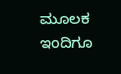ಮೂಲಕ ಇಂದಿಗೂ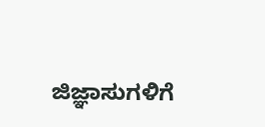ಜಿಜ್ಞಾಸುಗಳಿಗೆ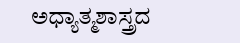ಅಧ್ಯಾತ್ಮಶಾಸ್ತ್ರದ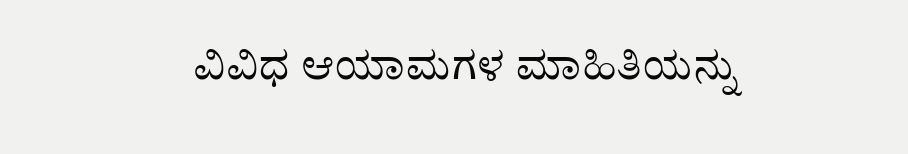ವಿವಿಧ ಆಯಾಮಗಳ ಮಾಹಿತಿಯನ್ನು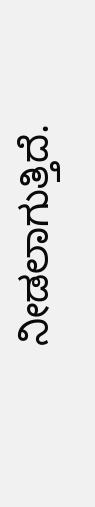ನೀಡಲಾಗುತ್ತಿದೆ.